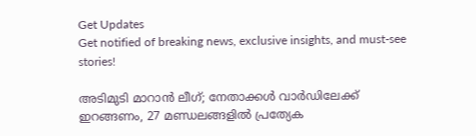Get Updates
Get notified of breaking news, exclusive insights, and must-see stories!

അടിമുടി മാറാന്‍ ലീഗ്; നേതാക്കള്‍ വാര്‍ഡിലേക്ക് ഇറങ്ങണം, 27 മണ്ഡലങ്ങളില്‍ പ്രത്യേക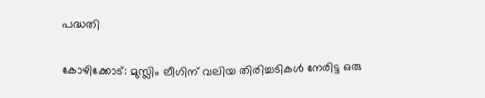പദ്ധതി

കോഴിക്കോട്: മുസ്ലിം ലീഗിന് വലിയ തിരിച്ചടികള്‍ നേരിട്ട ഒരു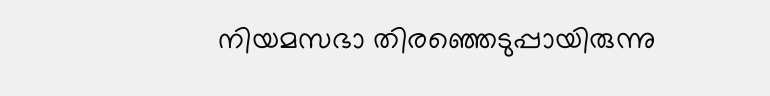നിയമസഭാ തിരഞ്ഞെടുപ്പായിരുന്നു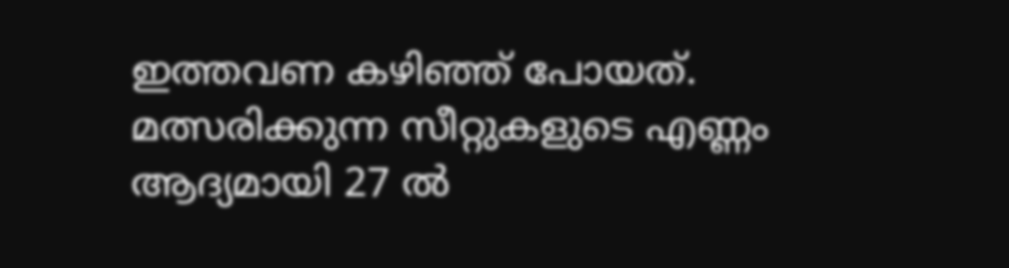ഇത്തവണ കഴിഞ്ഞ് പോയത്. മത്സരിക്കുന്ന സീറ്റുകളുടെ എണ്ണം ആദ്യമായി 27 ല്‍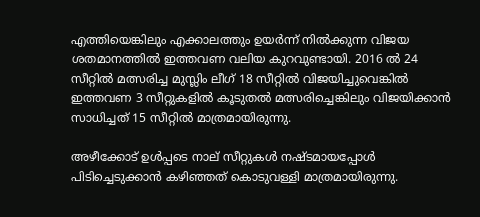എത്തിയെങ്കിലും എക്കാലത്തും ഉയര്‍ന്ന് നില്‍ക്കുന്ന വിജയ ശതമാനത്തില്‍ ഇത്തവണ വലിയ കുറവുണ്ടായി. 2016 ല്‍ 24 സീറ്റില്‍ മത്സരിച്ച മുസ്ലിം ലീഗ് 18 സീറ്റില്‍ വിജയിച്ചുവെങ്കില്‍ ഇത്തവണ 3 സീറ്റുകളില്‍ കൂടുതല്‍ മത്സരിച്ചെങ്കിലും വിജയിക്കാന്‍ സാധിച്ചത് 15 സീറ്റില്‍ മാത്രമായിരുന്നു.

അഴീക്കോട് ഉള്‍പ്പടെ നാല് സീറ്റുകള്‍ നഷ്ടമായപ്പോള്‍ പിടിച്ചെടുക്കാന്‍ കഴിഞ്ഞത് കൊടുവള്ളി മാത്രമായിരുന്നു.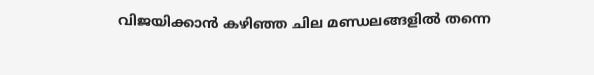വിജയിക്കാന്‍ കഴിഞ്ഞ ചില മണ്ഡലങ്ങളില്‍ തന്നെ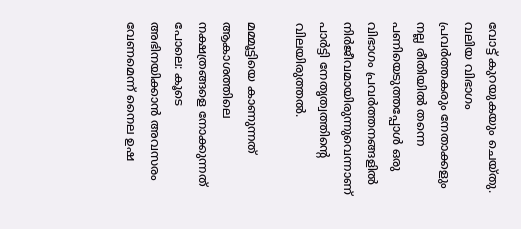വോട്ട് കുറയുകയും ചെയ്തു. വലിയ വിഭാഗം പ്രവര്‍ത്തകരും നേതാക്കളും നല്ല രീതിയില്‍ തന്നെ പണിയെടുത്തപ്പോള്‍ ഒരു വിഭാഗം പ്രവര്‍ത്തനങ്ങളില്‍ നിര്‍ജീവമായിരുന്നുവെന്നാണ് പാര്‍ട്ടി നേതൃത്വത്തിന്‍റെ വിലയിരുത്തല്‍.

മമ്മൂട്ടിയെ കാണുന്നത് ആകാശത്തിലെ നക്ഷത്രങ്ങളെ നോക്കുന്നത് പോലെ: കൂടെ അഭിനയിക്കാന്‍ അവസരം വേണമെന്ന് നൈല ഉഷ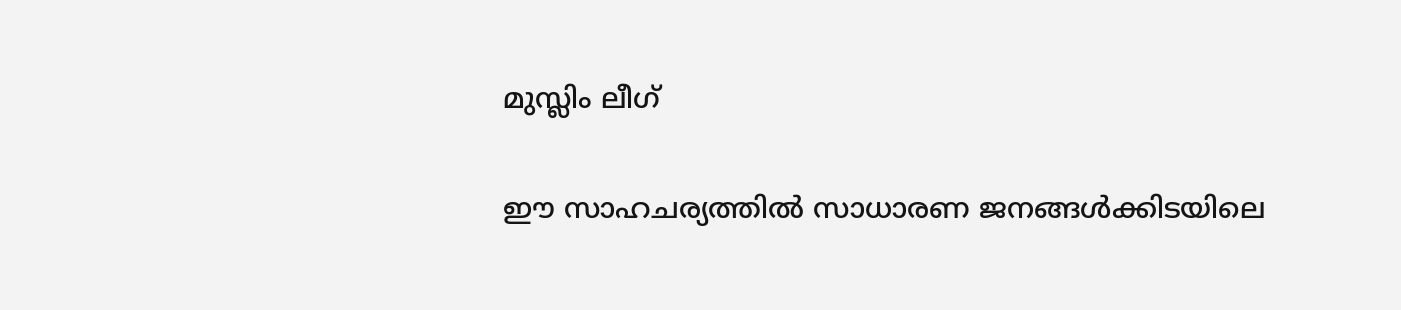മുസ്ലിം ലീഗ്

ഈ സാഹചര്യത്തില്‍ സാധാരണ ജനങ്ങള്‍ക്കിടയിലെ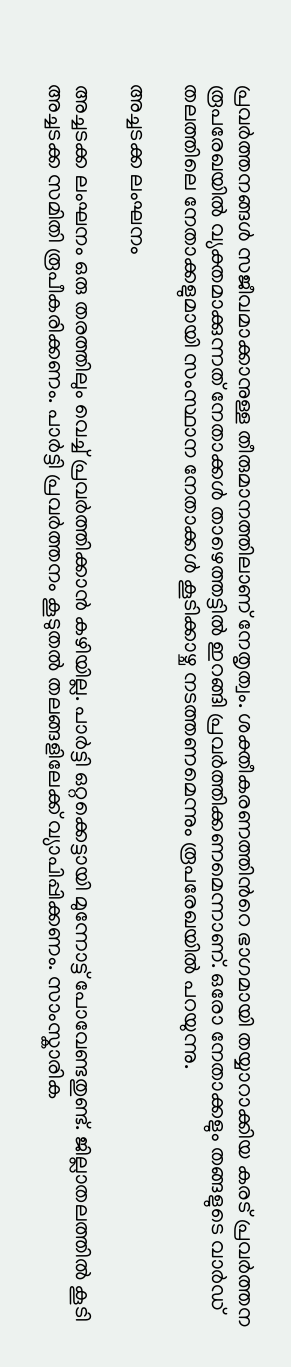പ്രവര്‍ത്തനങ്ങള്‍ സജീവമാക്കാനുള്ള തീരുമാനത്തിലാണ് നേതൃത്വം. ശക്തീകരണത്തിന്‍റെ ഭാഗമായി തയ്യാറാക്കിയ കരട് പ്രവര്‍ത്തന രൂപരേഖയില്‍ വ്യക്തമാക്കുന്നത് നേതാക്കള്‍ താഴെത്തട്ടില്‍ ഇറങ്ങി പ്രവര്‍ത്തിക്കണമെന്നാണ്. ഒരോ നേതാക്കളും തങ്ങളുടെ വാര്‍ഡ് തലത്തിലെ നേതാക്കളുമായി സംസ്ഥാന നേതാക്കള്‍ കൂടിക്കാഴ്ച നടത്തണമെന്നും രൂപരേഖയില്‍ പറയുന്നു.

അച്ചടക്ക ലംഘനം

അച്ചടക്ക ലംഘനം ഒരു തരത്തിലും വെച്ച് പ്രവര്‍ത്തിക്കാന്‍ കഴിയില്ല. പാര്‍ട്ടി ഒറ്റക്കെട്ടായി മുന്നോട്ട് പോവേണ്ടതുണ്ട്. ജില്ലാതലത്തില്‍ കൂടി അച്ചടക്ക സമിതി രൂപീകരിക്കണം. പാര്‍ട്ടി പ്രവര്‍ത്തനം കൂടുതല്‍ തലങ്ങളിലേക്ക് വ്യാപിപ്പിക്കണം. സാംസ്കാരിക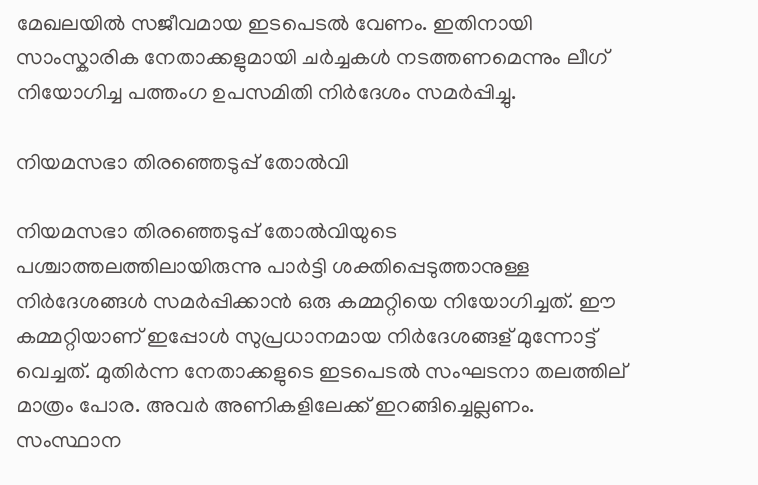മേഖലയില്‍ സജീവമായ ഇടപെടല്‍ വേണം. ഇതിനായി സാംസ്കാരിക നേതാക്കളുമായി ചർച്ചകള്‍ നടത്തണമെന്നും ലീഗ് നിയോഗിച്ച പത്തംഗ ഉപസമിതി നിർദേശം സമർപ്പിച്ചു.

നിയമസഭാ തിരഞ്ഞെടുപ്പ് തോല്‍വി

നിയമസഭാ തിരഞ്ഞെടുപ്പ് തോല്‍വിയുടെ പശ്ചാത്തലത്തിലായിരുന്നു പാര്‍ട്ടി ശക്തിപ്പെടുത്താനുള്ള നിര്‍ദേശങ്ങള്‍ സമര്‍പ്പിക്കാന്‍ ഒരു കമ്മറ്റിയെ നിയോഗിച്ചത്. ഈ കമ്മറ്റിയാണ് ഇപ്പോള്‍ സുപ്രധാനമായ നിര്‍ദേശങ്ങള് മുന്നോട്ട് വെച്ചത്. മുതിര്‍ന്ന നേതാക്കളുടെ ഇടപെടല്‍ സംഘടനാ തലത്തില‍് മാത്രം പോര. അവര്‍ അണികളിലേക്ക് ഇറങ്ങിച്ചെല്ലണം. സംസ്ഥാന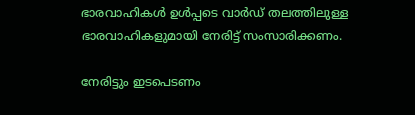ഭാരവാഹികള്‍ ഉള്‍പ്പടെ വാര്‍ഡ് തലത്തിലുള്ള ഭാരവാഹികളുമായി നേരിട്ട് സംസാരിക്കണം.

നേരിട്ടും ഇടപെടണം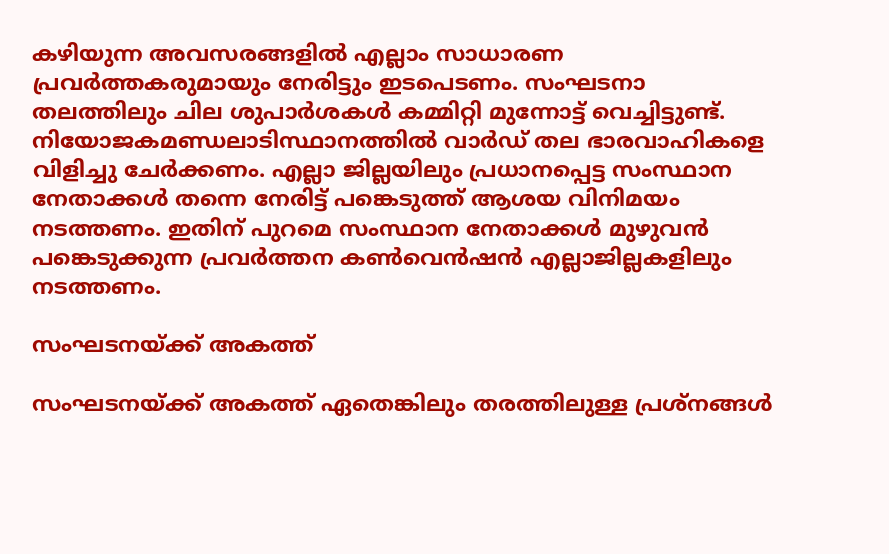കഴിയുന്ന അവസരങ്ങളില്‍ എല്ലാം സാധാരണ പ്രവര്‍ത്തകരുമായും നേരിട്ടും ഇടപെടണം. സംഘടനാ തലത്തിലും ചില ശുപാര്‍ശകള്‍ കമ്മിറ്റി മുന്നോട്ട് വെച്ചിട്ടുണ്ട്. നിയോജകമണ്ഡലാടിസ്ഥാനത്തില്‍ വാർഡ് തല ഭാരവാഹികളെ വിളിച്ചു ചേർക്കണം. എല്ലാ ജില്ലയിലും പ്രധാനപ്പെട്ട സംസ്ഥാന നേതാക്കള്‍ തന്നെ നേരിട്ട് പങ്കെടുത്ത് ആശയ വിനിമയം നടത്തണം. ഇതിന് പുറമെ സംസ്ഥാന നേതാക്കള്‍ മുഴുവന്‍ പങ്കെടുക്കുന്ന പ്രവര്‍ത്തന കണ്‍വെന്‍ഷന്‍ എല്ലാജില്ലകളിലും നടത്തണം.

സംഘടനയ്ക്ക് അകത്ത്

സംഘടനയ്ക്ക് അകത്ത് ഏതെങ്കിലും തരത്തിലുള്ള പ്രശ്നങ്ങള്‍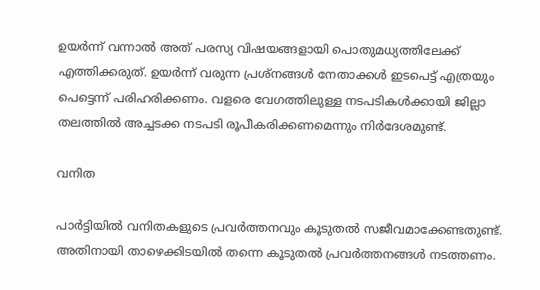ഉയര്‍ന്ന് വന്നാല്‍ അത് പരസ്യ വിഷയങ്ങളായി പൊതുമധ്യത്തിലേക്ക് എത്തിക്കരുത്. ഉയര്‍ന്ന് വരുന്ന പ്രശ്നങ്ങള്‍ നേതാക്കള്‍ ഇടപെട്ട് എത്രയും പെട്ടെന്ന് പരിഹരിക്കണം. വളരെ വേഗത്തിലുള്ള നടപടികള്‍ക്കായി ജില്ലാ തലത്തില്‍ അച്ചടക്ക നടപടി രൂപീകരിക്കണമെന്നും നിര്‍ദേശമുണ്ട്.

വനിത

പാര്‍ട്ടിയില്‍ വനിതകളുടെ പ്രവര്‍ത്തനവും കൂടുതല്‍ സജീവമാക്കേണ്ടതുണ്ട്. അതിനായി താഴെക്കിടയില്‍ തന്നെ കൂടുതല്‍ പ്രവര്‍ത്തനങ്ങള്‍ നടത്തണം.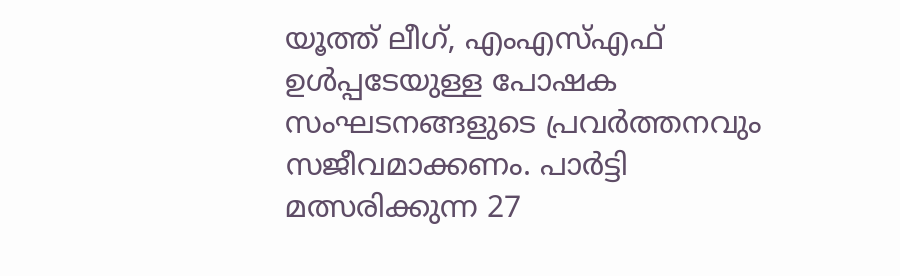യൂത്ത് ലീഗ്, എംഎസ്എഫ് ഉള്‍പ്പടേയുള്ള പോഷക സംഘടനങ്ങളുടെ പ്രവര്‍ത്തനവും സജീവമാക്കണം. പാര്‍ട്ടി മത്സരിക്കുന്ന 27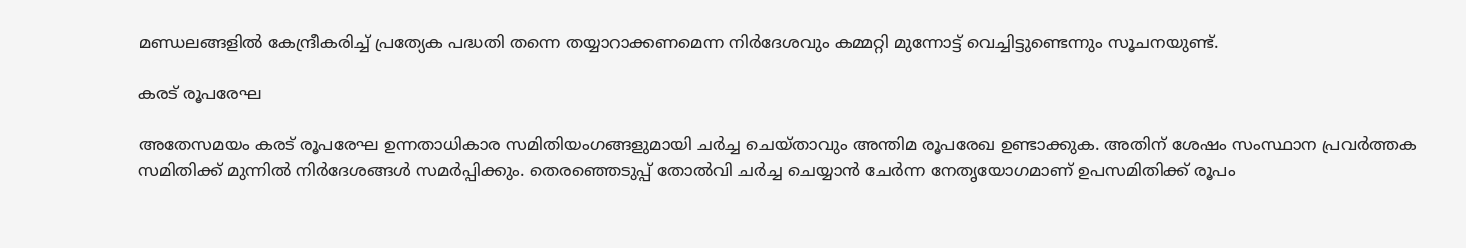മണ്ഡലങ്ങളില്‍ കേന്ദ്രീകരിച്ച് പ്രത്യേക പദ്ധതി തന്നെ തയ്യാറാക്കണമെന്ന നിര്‍ദേശവും കമ്മറ്റി മുന്നോട്ട് വെച്ചിട്ടുണ്ടെന്നും സൂചനയുണ്ട്.

കരട് രൂപരേഘ

അതേസമയം കരട് രൂപരേഘ ഉന്നതാധികാര സമിതിയംഗങ്ങളുമായി ചര്‍ച്ച ചെയ്താവും അന്തിമ രൂപരേഖ ഉണ്ടാക്കുക. അതിന് ശേഷം സംസ്ഥാന പ്രവര്‍ത്തക സമിതിക്ക് മുന്നില്‍ നിര്‍ദേശങ്ങള്‍ സമര്‍പ്പിക്കും. തെരഞ്ഞെടുപ്പ് തോല്‍വി ചർച്ച ചെയ്യാന്‍ ചേർന്ന നേതൃയോഗമാണ് ഉപസമിതിക്ക് രൂപം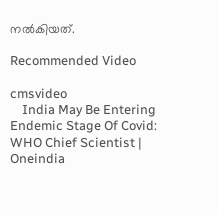നല്‍കിയത്.

Recommended Video

cmsvideo
    India May Be Entering Endemic Stage Of Covid: WHO Chief Scientist | Oneindia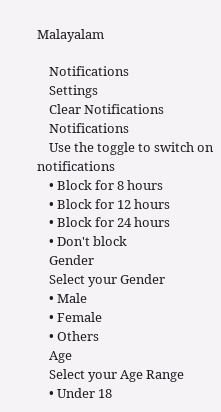Malayalam

    Notifications
    Settings
    Clear Notifications
    Notifications
    Use the toggle to switch on notifications
    • Block for 8 hours
    • Block for 12 hours
    • Block for 24 hours
    • Don't block
    Gender
    Select your Gender
    • Male
    • Female
    • Others
    Age
    Select your Age Range
    • Under 18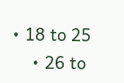• 18 to 25
    • 26 to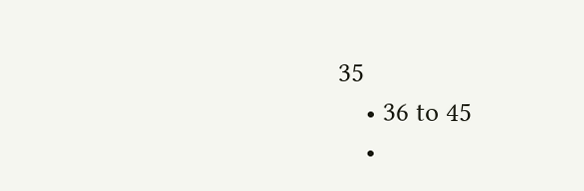35
    • 36 to 45
    •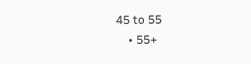45 to 55
    • 55+